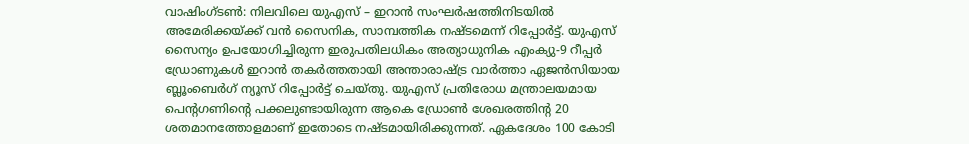വാഷിംഗ്ടൺ: നിലവിലെ യുഎസ് – ഇറാൻ സംഘർഷത്തിനിടയിൽ അമേരിക്കയ്ക്ക് വൻ സൈനിക, സാമ്പത്തിക നഷ്ടമെന്ന് റിപ്പോർട്ട്. യുഎസ് സൈന്യം ഉപയോഗിച്ചിരുന്ന ഇരുപതിലധികം അത്യാധുനിക എംക്യു-9 റീപ്പർ ഡ്രോണുകൾ ഇറാൻ തകർത്തതായി അന്താരാഷ്ട്ര വാർത്താ ഏജൻസിയായ ബ്ലൂംബെർഗ് ന്യൂസ് റിപ്പോർട്ട് ചെയ്തു. യുഎസ് പ്രതിരോധ മന്ത്രാലയമായ പെൻ്റഗണിൻ്റെ പക്കലുണ്ടായിരുന്ന ആകെ ഡ്രോൺ ശേഖരത്തിൻ്റ 20 ശതമാനത്തോളമാണ് ഇതോടെ നഷ്ടമായിരിക്കുന്നത്. ഏകദേശം 100 കോടി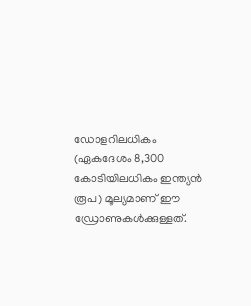ഡോളറിലധികം (ഏകദേശം 8,300 കോടിയിലധികം ഇന്ത്യൻ രൂപ) മൂല്യമാണ് ഈ ഡ്രോണുകൾക്കുള്ളത്.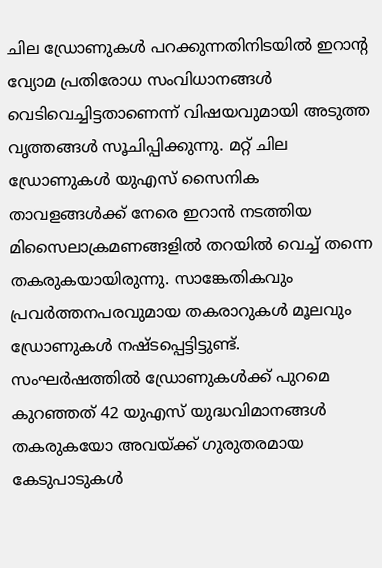ചില ഡ്രോണുകൾ പറക്കുന്നതിനിടയിൽ ഇറാൻ്റ വ്യോമ പ്രതിരോധ സംവിധാനങ്ങൾ വെടിവെച്ചിട്ടതാണെന്ന് വിഷയവുമായി അടുത്ത വൃത്തങ്ങൾ സൂചിപ്പിക്കുന്നു. മറ്റ് ചില ഡ്രോണുകൾ യുഎസ് സൈനിക താവളങ്ങൾക്ക് നേരെ ഇറാൻ നടത്തിയ മിസൈലാക്രമണങ്ങളിൽ തറയിൽ വെച്ച് തന്നെ തകരുകയായിരുന്നു. സാങ്കേതികവും പ്രവർത്തനപരവുമായ തകരാറുകൾ മൂലവും ഡ്രോണുകൾ നഷ്ടപ്പെട്ടിട്ടുണ്ട്.
സംഘർഷത്തിൽ ഡ്രോണുകൾക്ക് പുറമെ കുറഞ്ഞത് 42 യുഎസ് യുദ്ധവിമാനങ്ങൾ തകരുകയോ അവയ്ക്ക് ഗുരുതരമായ കേടുപാടുകൾ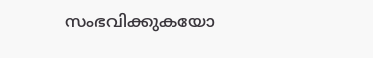സംഭവിക്കുകയോ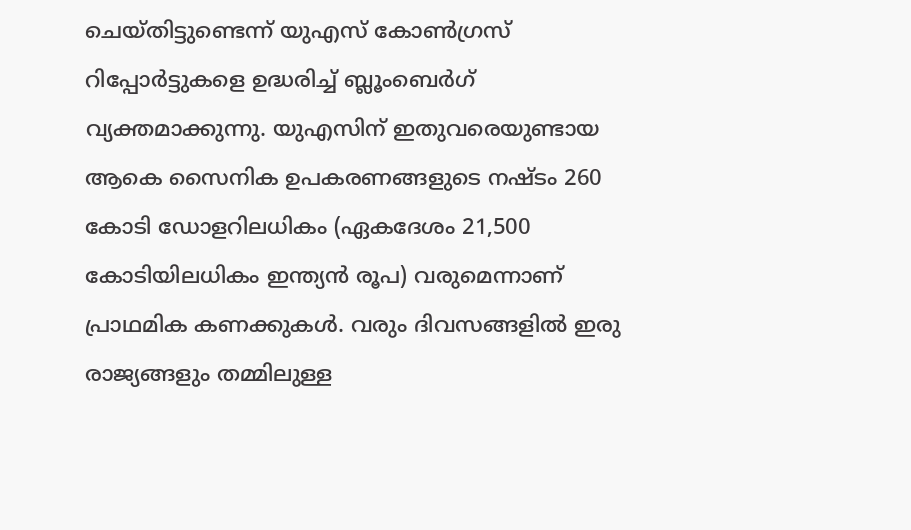ചെയ്തിട്ടുണ്ടെന്ന് യുഎസ് കോൺഗ്രസ് റിപ്പോർട്ടുകളെ ഉദ്ധരിച്ച് ബ്ലൂംബെർഗ് വ്യക്തമാക്കുന്നു. യുഎസിന് ഇതുവരെയുണ്ടായ ആകെ സൈനിക ഉപകരണങ്ങളുടെ നഷ്ടം 260 കോടി ഡോളറിലധികം (ഏകദേശം 21,500 കോടിയിലധികം ഇന്ത്യൻ രൂപ) വരുമെന്നാണ് പ്രാഥമിക കണക്കുകൾ. വരും ദിവസങ്ങളിൽ ഇരു രാജ്യങ്ങളും തമ്മിലുള്ള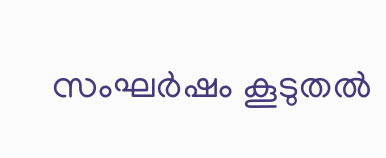സംഘർഷം കൂടുതൽ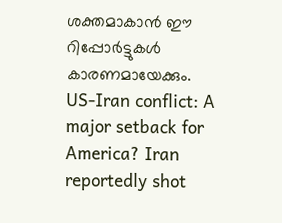ശക്തമാകാൻ ഈ റിപ്പോർട്ടുകൾ കാരണമായേക്കും.
US-Iran conflict: A major setback for America? Iran reportedly shot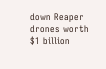down Reaper drones worth $1 billion